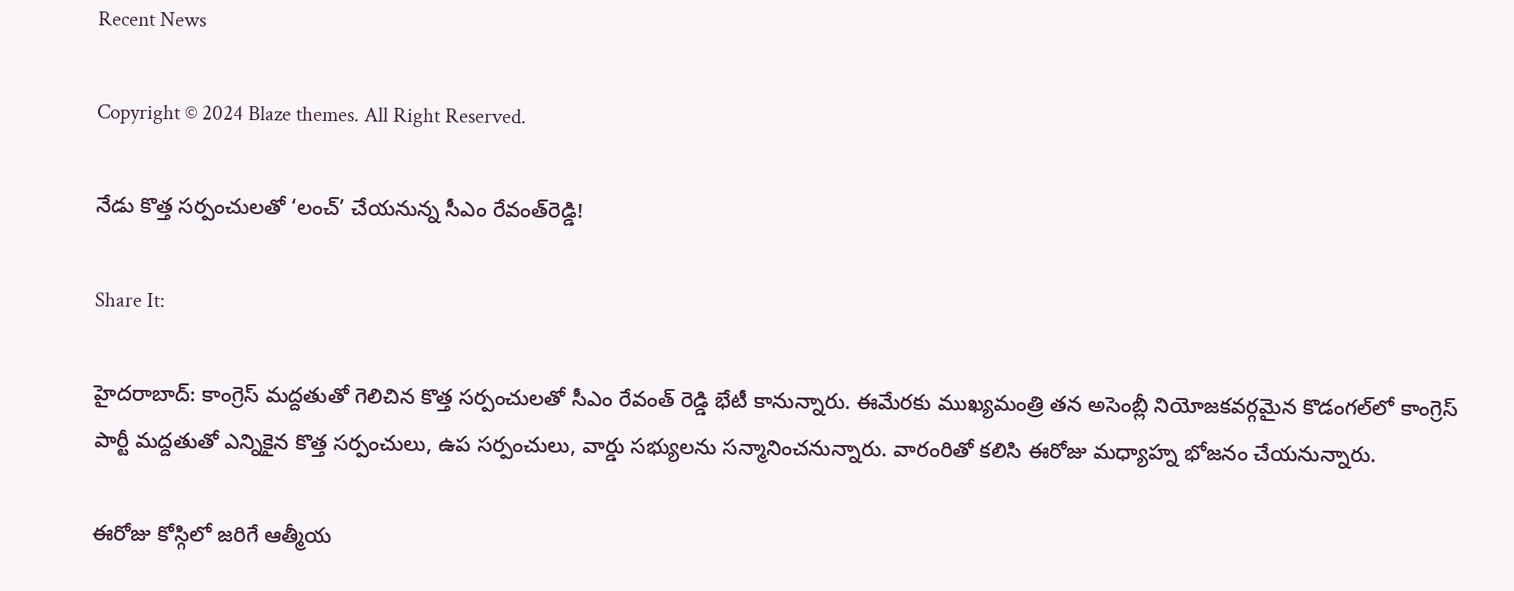Recent News

Copyright © 2024 Blaze themes. All Right Reserved.

నేడు కొత్త సర్పంచులతో ‘లంచ్‌’ చేయనున్న సీఎం రేవంత్‌రెడ్డి!

Share It:

హైదరాబాద్: కాంగ్రెస్ మద్దతుతో గెలిచిన కొత్త సర్పంచులతో సీఎం రేవంత్ రెడ్డి భేటీ కానున్నారు. ఈమేరకు ముఖ్యమంత్రి తన అసెంబ్లీ నియోజకవర్గమైన కొడంగల్‌లో కాంగ్రెస్ పార్టీ మద్దతుతో ఎన్నికైన కొత్త సర్పంచులు, ఉప సర్పంచులు, వార్డు సభ్యులను సన్మానించనున్నారు. వారంరితో కలిసి ఈరోజు మధ్యాహ్న భోజనం చేయనున్నారు.

ఈరోజు కోస్గిలో జరిగే ఆత్మీయ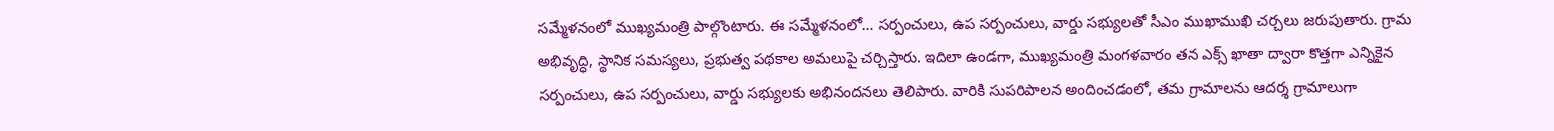సమ్మేళనంలో ముఖ్యమంత్రి పాల్గొంటారు. ఈ సమ్మేళనంలో… సర్పంచులు, ఉప సర్పంచులు, వార్డు సభ్యులతో సీఎం ముఖాముఖి చర్చలు జరుపుతారు. గ్రామ అభివృద్ధి, స్థానిక సమస్యలు, ప్రభుత్వ పథకాల అమలుపై చర్చిస్తారు. ఇదిలా ఉండగా, ముఖ్యమంత్రి మంగళవారం తన ఎక్స్ ఖాతా ద్వారా కొత్తగా ఎన్నికైన సర్పంచులు, ఉప సర్పంచులు, వార్డు సభ్యులకు అభినందనలు తెలిపారు. వారికి సుపరిపాలన అందించడంలో, తమ గ్రామాలను ఆదర్శ గ్రామాలుగా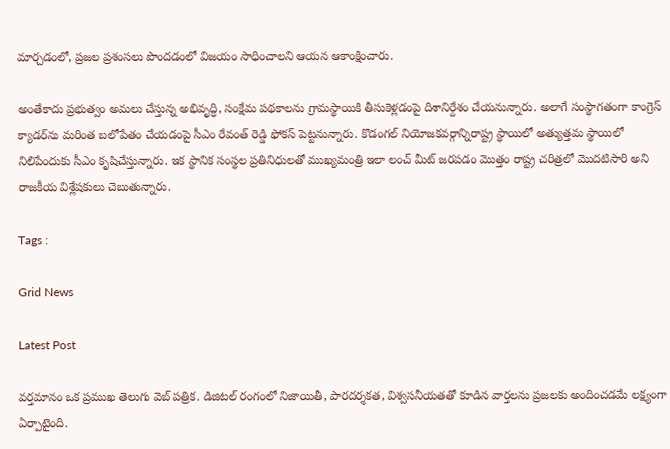మార్చడంలో, ప్రజల ప్రశంసలు పొందడంలో విజయం సాధించాలని ఆయన ఆకాంక్షించారు.

అంతేకాదు ప్రభుత్వం అమలు చేస్తున్న అభివృద్ధి, సంక్షేమ పథకాలను గ్రామస్థాయికి తీసుకెళ్లడంపై దిశానిర్దేశం చేయనున్నారు. అలాగే సంస్థాగతంగా కాంగ్రెస్ క్యాడర్‌ను మరింత బలోపేతం చేయడంపై సీఎం రేవంత్‌ రెడ్డి ఫోకస్ పెట్టనున్నారు. కొడంగల్‌ నియోజకవర్గాన్నిరాష్ట్ర స్థాయిలో అత్యుత్తమ స్థాయిలో నిలిపేందుకు సీఎం కృషిచేస్తున్నారు. ఇక స్థానిక సంస్థల ప్రతినిధులతో ముఖ్యమంత్రి ఇలా లంచ్‌ మీట్‌ జరపడం మొత్తం రాష్ట్ర చరిత్రలో మొదటిసారి అని రాజకీయ విశ్లేషకులు చెబుతున్నారు.

Tags :

Grid News

Latest Post

వర్తమానం ఒక ప్రముఖ తెలుగు వెబ్ పత్రిక. డిజిటల్ రంగంలో నిజాయితీ, పారదర్శకత, విశ్వసనీయతతో కూడిన వార్తలను ప్రజలకు అందించడమే లక్ష్యంగా ఏర్పాటైంది.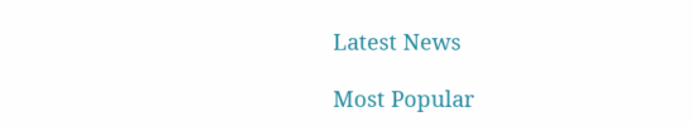Latest News

Most Popular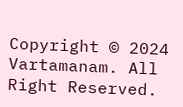Copyright © 2024 Vartamanam. All Right Reserved.